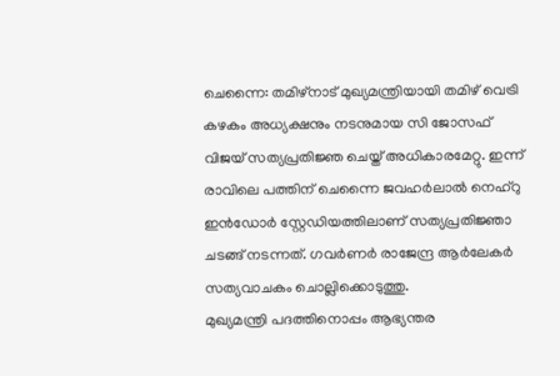ചെന്നൈ: തമിഴ്നാട് മുഖ്യമന്ത്രിയായി തമിഴ് വെട്രി കഴകം അധ്യക്ഷനും നടനുമായ സി ജോസഫ് വിജയ് സത്യപ്രതിജ്ഞ ചെയ്ത് അധികാരമേറ്റു. ഇന്ന് രാവിലെ പത്തിന് ചെന്നൈ ജവഹർലാൽ നെഹ്റു ഇൻഡോർ സ്റ്റേഡിയത്തിലാണ് സത്യപ്രതിജ്ഞാ ചടങ്ങ് നടന്നത്. ഗവർണർ രാജേന്ദ്ര ആർലേകർ സത്യവാചകം ചൊല്ലിക്കൊടുത്തു.
മുഖ്യമന്ത്രി പദത്തിനൊപ്പം ആഭ്യന്തര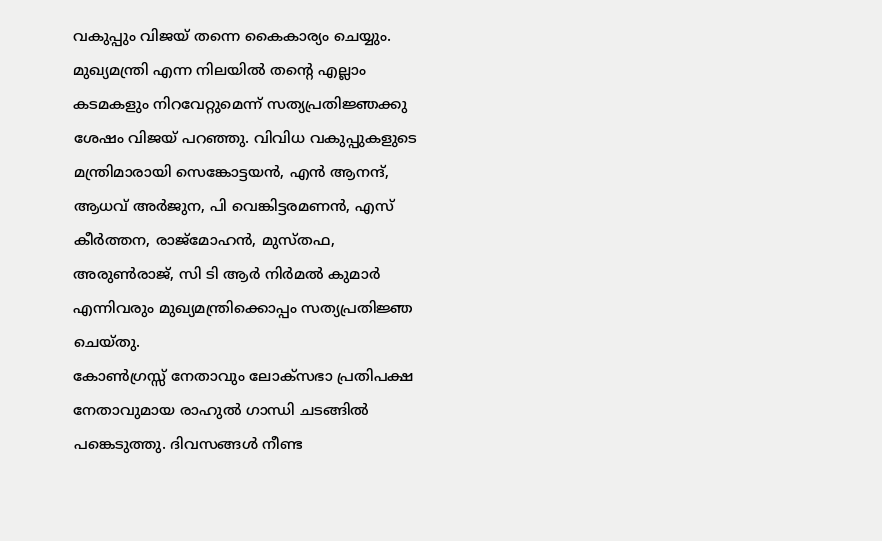വകുപ്പും വിജയ് തന്നെ കൈകാര്യം ചെയ്യും. മുഖ്യമന്ത്രി എന്ന നിലയിൽ തന്റെ എല്ലാം കടമകളും നിറവേറ്റുമെന്ന് സത്യപ്രതിജ്ഞക്കു ശേഷം വിജയ് പറഞ്ഞു. വിവിധ വകുപ്പുകളുടെ മന്ത്രിമാരായി സെങ്കോട്ടയൻ, എൻ ആനന്ദ്, ആധവ് അർജുന, പി വെങ്കിട്ടരമണൻ, എസ് കീർത്തന, രാജ്മോഹൻ, മുസ്തഫ, അരുൺരാജ്, സി ടി ആർ നിർമൽ കുമാർ എന്നിവരും മുഖ്യമന്ത്രിക്കൊപ്പം സത്യപ്രതിജ്ഞ ചെയ്തു.
കോൺഗ്രസ്സ് നേതാവും ലോക്സഭാ പ്രതിപക്ഷ നേതാവുമായ രാഹുൽ ഗാന്ധി ചടങ്ങിൽ പങ്കെടുത്തു. ദിവസങ്ങൾ നീണ്ട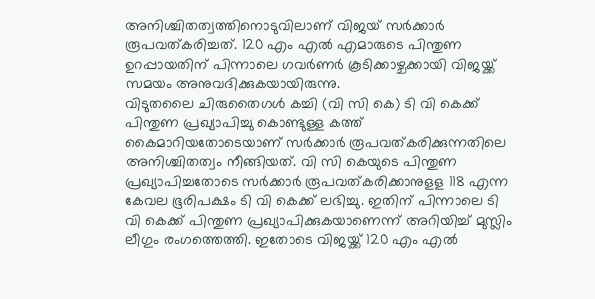അനിശ്ചിതത്വത്തിനൊടുവിലാണ് വിജയ് സർക്കാർ രൂപവത്കരിച്ചത്. 120 എം എൽ എമാരുടെ പിന്തുണ ഉറപ്പായതിന് പിന്നാലെ ഗവർണർ കൂടിക്കാഴ്ചക്കായി വിജയ്ക്ക് സമയം അനുവദിക്കുകയായിരുന്നു.
വിടുതലൈ ചിരുതൈഗൾ കച്ചി (വി സി കെ) ടി വി കെക്ക് പിന്തുണ പ്രഖ്യാപിച്ചു കൊണ്ടുള്ള കത്ത് കൈമാറിയതോടെയാണ് സർക്കാർ രൂപവത്കരിക്കുന്നതിലെ അനിശ്ചിതത്വം നീങ്ങിയത്. വി സി കെയുടെ പിന്തുണ പ്രഖ്യാപിച്ചതോടെ സർക്കാർ രൂപവത്കരിക്കാനുളള 118 എന്ന കേവല ഭൂരിപക്ഷം ടി വി കെക്ക് ലഭിച്ചു. ഇതിന് പിന്നാലെ ടി വി കെക്ക് പിന്തുണ പ്രഖ്യാപിക്കുകയാണെന്ന് അറിയിച്ച് മുസ്ലിം ലീഗും രംഗത്തെത്തി. ഇതോടെ വിജയ്ക്ക് 120 എം എൽ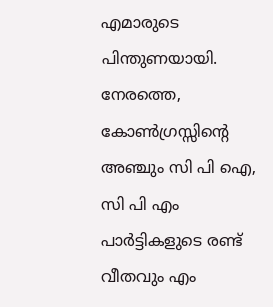എമാരുടെ പിന്തുണയായി. നേരത്തെ, കോൺഗ്രസ്സിന്റെ അഞ്ചും സി പി ഐ, സി പി എം പാർട്ടികളുടെ രണ്ട് വീതവും എം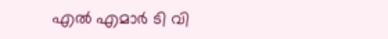എൽ എമാർ ടി വി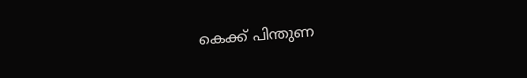കെക്ക് പിന്തുണ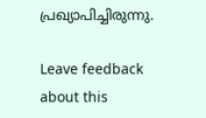പ്രഖ്യാപിച്ചിരുന്നു.

Leave feedback about this